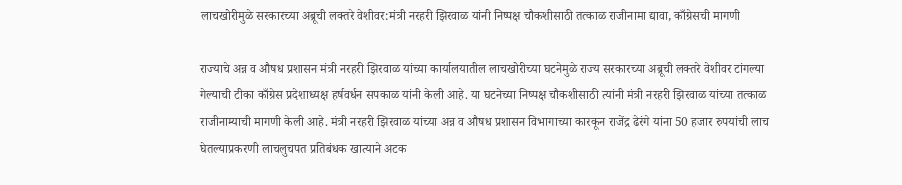लाचखोरीमुळे सरकारच्या अब्रूची लक्तरे वेशीवर:मंत्री नरहरी झिरवाळ यांनी निष्पक्ष चौकशीसाठी तत्काळ राजीनामा द्यावा, काँग्रेसची मागणी

राज्याचे अन्न व औषध प्रशासन मंत्री नरहरी झिरवाळ यांच्या कार्यालयातील लाचखोरीच्या घटनेमुळे राज्य सरकारच्या अब्रूची लक्तरे वेशीवर टांगल्या गेल्याची टीका काँग्रेस प्रदेशाध्यक्ष हर्षवर्धन सपकाळ यांनी केली आहे. या घटनेच्या निष्पक्ष चौकशीसाठी त्यांनी मंत्री नरहरी झिरवाळ यांच्या तत्काळ राजीनाम्याची मागणी केली आहे. मंत्री नरहरी झिरवाळ यांच्या अन्न व औषध प्रशासन विभागाच्या कारकून राजेंद्र ढेरंगे यांना 50 हजार रुपयांची लाच घेतल्याप्रकरणी लाचलुचपत प्रतिबंधक खात्याने अटक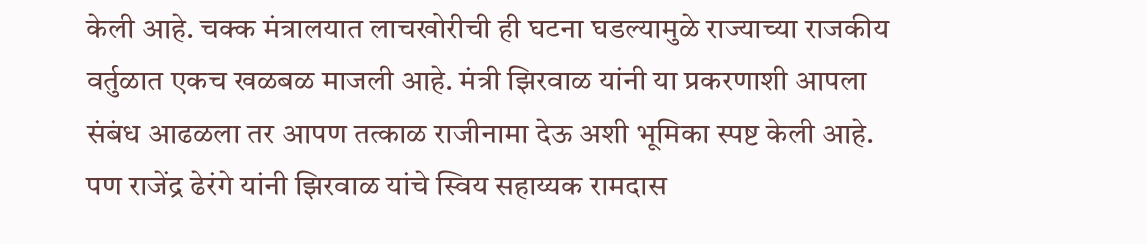केली आहे. चक्क मंत्रालयात लाचखोरीची ही घटना घडल्यामुळे राज्याच्या राजकीय वर्तुळात एकच खळबळ माजली आहे. मंत्री झिरवाळ यांनी या प्रकरणाशी आपला संबंध आढळला तर आपण तत्काळ राजीनामा देऊ अशी भूमिका स्पष्ट केली आहे. पण राजेंद्र ढेरंगे यांनी झिरवाळ यांचे स्विय सहाय्यक रामदास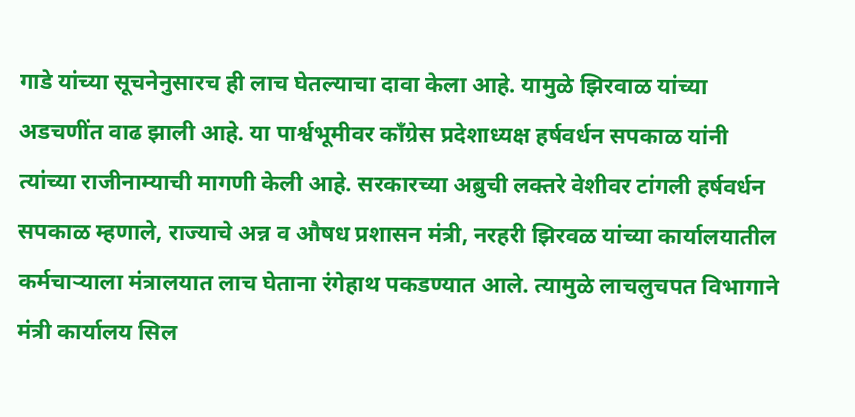गाडे यांच्या सूचनेनुसारच ही लाच घेतल्याचा दावा केला आहे. यामुळे झिरवाळ यांच्या अडचणींत वाढ झाली आहे. या पार्श्वभूमीवर काँग्रेस प्रदेशाध्यक्ष हर्षवर्धन सपकाळ यांनी त्यांच्या राजीनाम्याची मागणी केली आहे. सरकारच्या अब्रुची लक्तरे वेशीवर टांगली हर्षवर्धन सपकाळ म्हणाले, राज्याचे अन्न व औषध प्रशासन मंत्री, नरहरी झिरवळ यांच्या कार्यालयातील कर्मचाऱ्याला मंत्रालयात लाच घेताना रंगेहाथ पकडण्यात आले. त्यामुळे लाचलुचपत विभागाने मंत्री कार्यालय सिल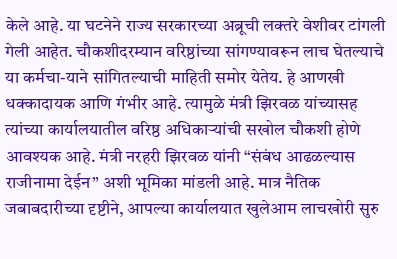केले आहे. या घटनेने राज्य सरकारच्या अब्रूची लक्तरे वेशीवर टांगली गेली आहेत. चौकशीदरम्यान वरिष्ठांच्या सांगण्यावरून लाच घेतल्याचे या कर्मचा-याने सांगितल्याची माहिती समोर येतेय. हे आणखी धक्कादायक आणि गंभीर आहे. त्यामुळे मंत्री झिरवळ यांच्यासह त्यांच्या कार्यालयातील वरिष्ठ अधिकाऱ्यांची सखोल चौकशी होणे आवश्यक आहे. मंत्री नरहरी झिरवळ यांनी “संबंध आढळल्यास राजीनामा देईन” अशी भूमिका मांडली आहे. मात्र नैतिक जबाबदारीच्या दृष्टीने, आपल्या कार्यालयात खुलेआम लाचखोरी सुरु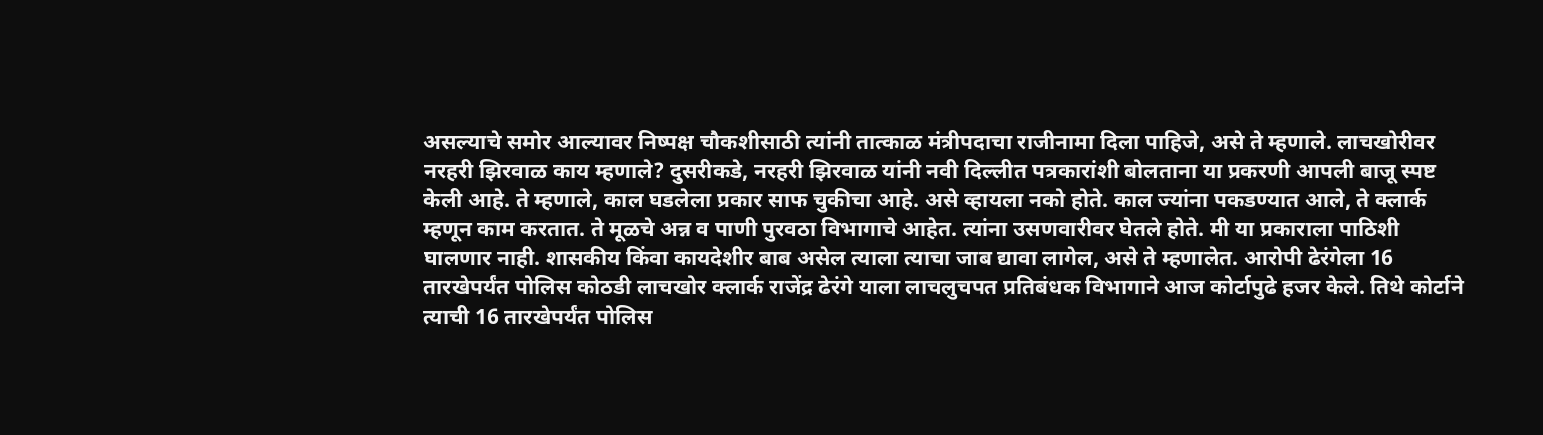असल्याचे समोर आल्यावर निष्पक्ष चौकशीसाठी त्यांनी तात्काळ मंत्रीपदाचा राजीनामा दिला पाहिजे, असे ते म्हणाले. लाचखोरीवर नरहरी झिरवाळ काय म्हणाले? दुसरीकडे, नरहरी झिरवाळ यांनी नवी दिल्लीत पत्रकारांशी बोलताना या प्रकरणी आपली बाजू स्पष्ट केली आहे. ते म्हणाले, काल घडलेला प्रकार साफ चुकीचा आहे. असे व्हायला नको होते. काल ज्यांना पकडण्यात आले, ते क्लार्क म्हणून काम करतात. ते मूळचे अन्न व पाणी पुरवठा विभागाचे आहेत. त्यांना उसणवारीवर घेतले होते. मी या प्रकाराला पाठिशी घालणार नाही. शासकीय किंवा कायदेशीर बाब असेल त्याला त्याचा जाब द्यावा लागेल, असे ते म्हणालेत. आरोपी ढेरंगेला 16 तारखेपर्यंत पोलिस कोठडी लाचखोर क्लार्क राजेंद्र ढेरंगे याला लाचलुचपत प्रतिबंधक विभागाने आज कोर्टापुढे हजर केले. तिथे कोर्टाने त्याची 16 तारखेपर्यंत पोलिस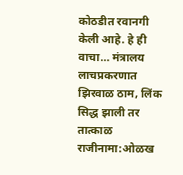कोठडीत रवानगी केली आहे. हे ही वाचा… मंत्रालय लाचप्रकरणात झिरवाळ ठाम, लिंक सिद्ध झाली तर तात्काळ राजीनामा:ओळख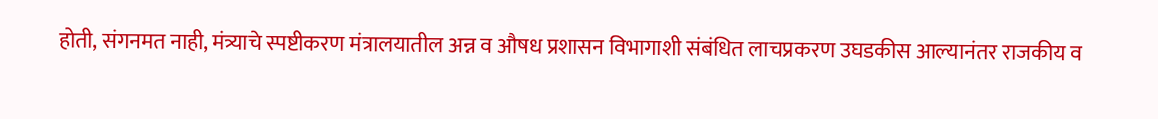होती, संगनमत नाही, मंत्र्याचे स्पष्टीकरण मंत्रालयातील अन्न व औषध प्रशासन विभागाशी संबंधित लाचप्रकरण उघडकीस आल्यानंतर राजकीय व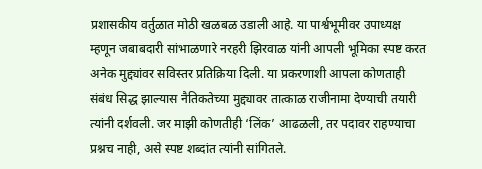प्रशासकीय वर्तुळात मोठी खळबळ उडाली आहे. या पार्श्वभूमीवर उपाध्यक्ष म्हणून जबाबदारी सांभाळणारे नरहरी झिरवाळ यांनी आपली भूमिका स्पष्ट करत अनेक मुद्द्यांवर सविस्तर प्रतिक्रिया दिली. या प्रकरणाशी आपला कोणताही संबंध सिद्ध झाल्यास नैतिकतेच्या मुद्द्यावर तात्काळ राजीनामा देण्याची तयारी त्यांनी दर्शवली. जर माझी कोणतीही ‘लिंक’ आढळली, तर पदावर राहण्याचा प्रश्नच नाही, असे स्पष्ट शब्दांत त्यांनी सांगितले.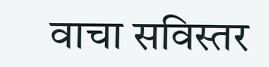वाचा सविस्तर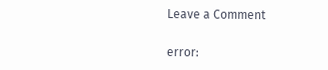Leave a Comment

error: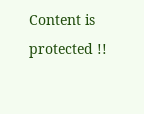Content is protected !!